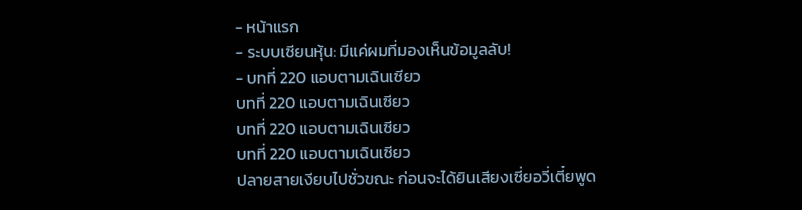- หน้าแรก
- ระบบเซียนหุ้น: มีแค่ผมที่มองเห็นข้อมูลลับ!
- บทที่ 220 แอบตามเฉินเซียว
บทที่ 220 แอบตามเฉินเซียว
บทที่ 220 แอบตามเฉินเซียว
บทที่ 220 แอบตามเฉินเซียว
ปลายสายเงียบไปชั่วขณะ ก่อนจะได้ยินเสียงเซี่ยอวี่เตี๋ยพูด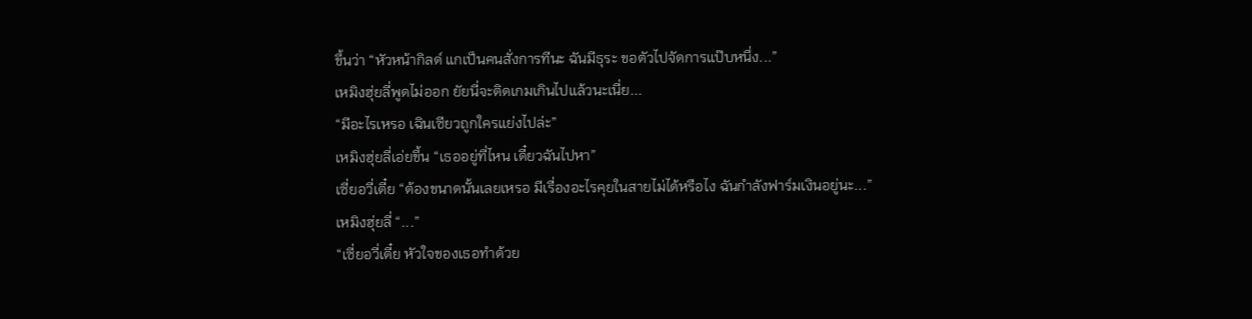ขึ้นว่า “หัวหน้ากิลด์ แกเป็นคนสั่งการทีนะ ฉันมีธุระ ขอตัวไปจัดการแป๊บหนึ่ง...”
เหมิงฮุ่ยลี่พูดไม่ออก ยัยนี่จะติดเกมเกินไปแล้วนะเนี่ย...
“มีอะไรเหรอ เฉินเซียวถูกใครแย่งไปล่ะ”
เหมิงฮุ่ยลี่เอ่ยขึ้น “เธออยู่ที่ไหน เดี๋ยวฉันไปหา”
เซี่ยอวี่เตี๋ย “ต้องขนาดนั้นเลยเหรอ มีเรื่องอะไรคุยในสายไม่ได้หรือไง ฉันกำลังฟาร์มเงินอยู่นะ...”
เหมิงฮุ่ยลี่ “...”
“เซี่ยอวี่เตี๋ย หัวใจของเธอทำด้วย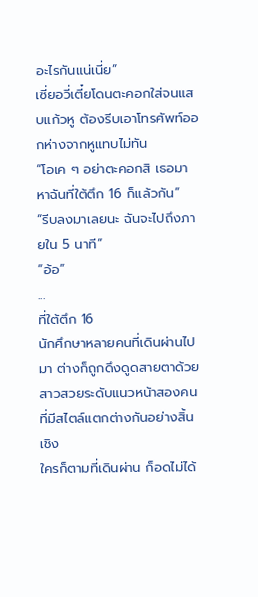อะไรกันแน่เนี่ย”
เซี่ยอวี่เตี๋ยโดนตะคอกใส่จนแสบแก้วหู ต้องรีบเอาโทรศัพท์ออกห่างจากหูแทบไม่ทัน
“โอเค ๆ อย่าตะคอกสิ เธอมาหาฉันที่ใต้ตึก 16 ก็แล้วกัน”
“รีบลงมาเลยนะ ฉันจะไปถึงภายใน 5 นาที”
“อ้อ”
...
ที่ใต้ตึก 16
นักศึกษาหลายคนที่เดินผ่านไปมา ต่างก็ถูกดึงดูดสายตาด้วยสาวสวยระดับแนวหน้าสองคนที่มีสไตล์แตกต่างกันอย่างสิ้นเชิง
ใครก็ตามที่เดินผ่าน ก็อดไม่ได้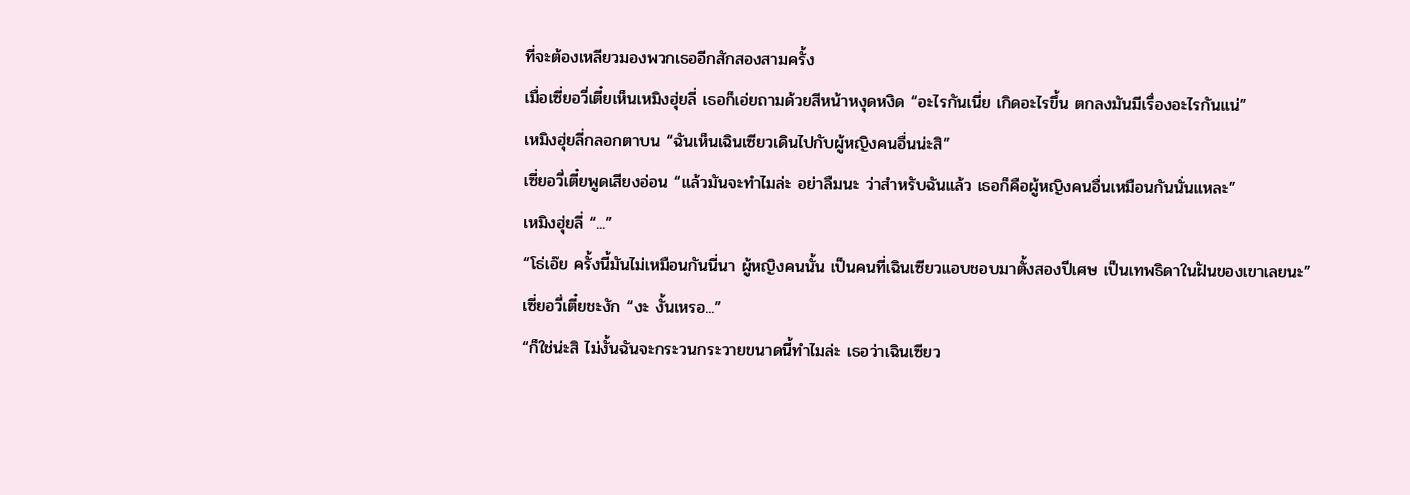ที่จะต้องเหลียวมองพวกเธออีกสักสองสามครั้ง
เมื่อเซี่ยอวี่เตี๋ยเห็นเหมิงฮุ่ยลี่ เธอก็เอ่ยถามด้วยสีหน้าหงุดหงิด “อะไรกันเนี่ย เกิดอะไรขึ้น ตกลงมันมีเรื่องอะไรกันแน่”
เหมิงฮุ่ยลี่กลอกตาบน “ฉันเห็นเฉินเซียวเดินไปกับผู้หญิงคนอื่นน่ะสิ”
เซี่ยอวี่เตี๋ยพูดเสียงอ่อน “แล้วมันจะทำไมล่ะ อย่าลืมนะ ว่าสำหรับฉันแล้ว เธอก็คือผู้หญิงคนอื่นเหมือนกันนั่นแหละ”
เหมิงฮุ่ยลี่ “...”
“โธ่เอ๊ย ครั้งนี้มันไม่เหมือนกันนี่นา ผู้หญิงคนนั้น เป็นคนที่เฉินเซียวแอบชอบมาตั้งสองปีเศษ เป็นเทพธิดาในฝันของเขาเลยนะ”
เซี่ยอวี่เตี๋ยชะงัก “งะ งั้นเหรอ...”
“ก็ใช่น่ะสิ ไม่งั้นฉันจะกระวนกระวายขนาดนี้ทำไมล่ะ เธอว่าเฉินเซียว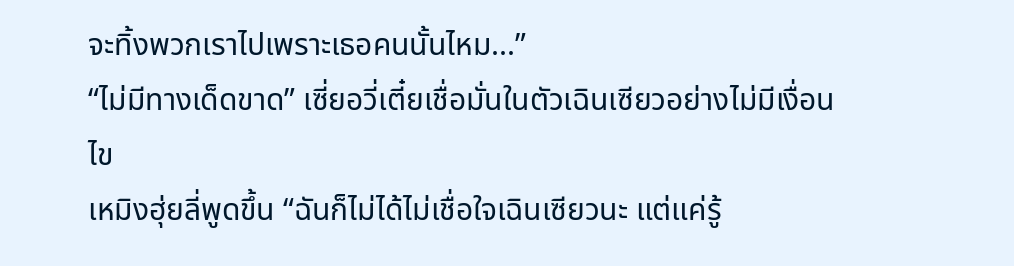จะทิ้งพวกเราไปเพราะเธอคนนั้นไหม...”
“ไม่มีทางเด็ดขาด” เซี่ยอวี่เตี๋ยเชื่อมั่นในตัวเฉินเซียวอย่างไม่มีเงื่อนไข
เหมิงฮุ่ยลี่พูดขึ้น “ฉันก็ไม่ได้ไม่เชื่อใจเฉินเซียวนะ แต่แค่รู้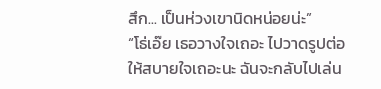สึก... เป็นห่วงเขานิดหน่อยน่ะ”
“โธ่เอ๊ย เธอวางใจเถอะ ไปวาดรูปต่อให้สบายใจเถอะนะ ฉันจะกลับไปเล่น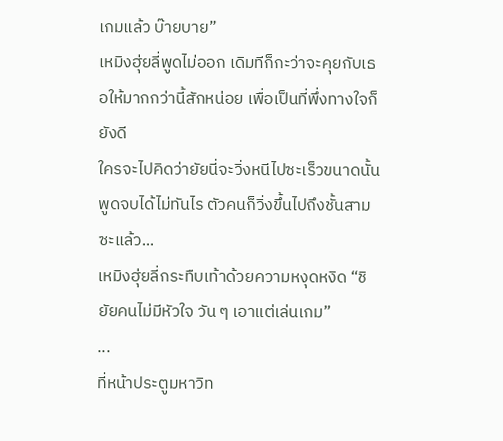เกมแล้ว บ๊ายบาย”
เหมิงฮุ่ยลี่พูดไม่ออก เดิมทีก็กะว่าจะคุยกับเธอให้มากกว่านี้สักหน่อย เพื่อเป็นที่พึ่งทางใจก็ยังดี
ใครจะไปคิดว่ายัยนี่จะวิ่งหนีไปซะเร็วขนาดนั้น
พูดจบได้ไม่ทันไร ตัวคนก็วิ่งขึ้นไปถึงชั้นสามซะแล้ว...
เหมิงฮุ่ยลี่กระทืบเท้าด้วยความหงุดหงิด “ชิ ยัยคนไม่มีหัวใจ วัน ๆ เอาแต่เล่นเกม”
...
ที่หน้าประตูมหาวิท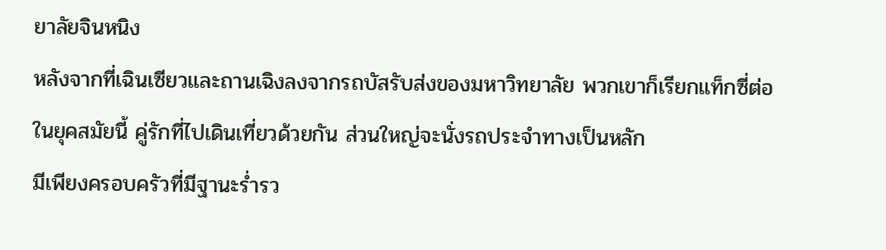ยาลัยจินหนิง
หลังจากที่เฉินเซียวและถานเฉิงลงจากรถบัสรับส่งของมหาวิทยาลัย พวกเขาก็เรียกแท็กซี่ต่อ
ในยุคสมัยนี้ คู่รักที่ไปเดินเที่ยวด้วยกัน ส่วนใหญ่จะนั่งรถประจำทางเป็นหลัก
มีเพียงครอบครัวที่มีฐานะร่ำรว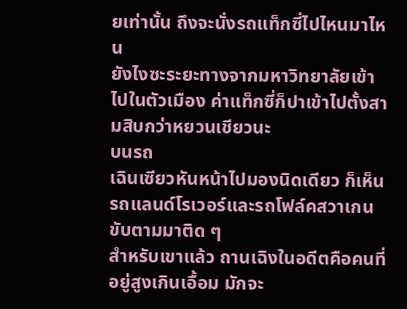ยเท่านั้น ถึงจะนั่งรถแท็กซี่ไปไหนมาไหน
ยังไงซะระยะทางจากมหาวิทยาลัยเข้าไปในตัวเมือง ค่าแท็กซี่ก็ปาเข้าไปตั้งสามสิบกว่าหยวนเชียวนะ
บนรถ
เฉินเซียวหันหน้าไปมองนิดเดียว ก็เห็นรถแลนด์โรเวอร์และรถโฟล์คสวาเกนขับตามมาติด ๆ
สำหรับเขาแล้ว ถานเฉิงในอดีตคือคนที่อยู่สูงเกินเอื้อม มักจะ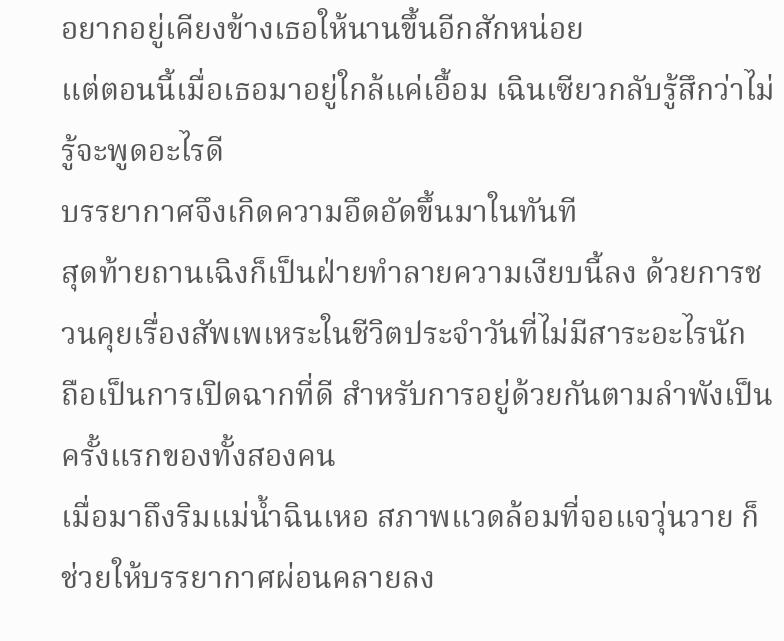อยากอยู่เคียงข้างเธอให้นานขึ้นอีกสักหน่อย
แต่ตอนนี้เมื่อเธอมาอยู่ใกล้แค่เอื้อม เฉินเซียวกลับรู้สึกว่าไม่รู้จะพูดอะไรดี
บรรยากาศจึงเกิดความอึดอัดขึ้นมาในทันที
สุดท้ายถานเฉิงก็เป็นฝ่ายทำลายความเงียบนี้ลง ด้วยการชวนคุยเรื่องสัพเพเหระในชีวิตประจำวันที่ไม่มีสาระอะไรนัก
ถือเป็นการเปิดฉากที่ดี สำหรับการอยู่ด้วยกันตามลำพังเป็นครั้งแรกของทั้งสองคน
เมื่อมาถึงริมแม่น้ำฉินเหอ สภาพแวดล้อมที่จอแจวุ่นวาย ก็ช่วยให้บรรยากาศผ่อนคลายลง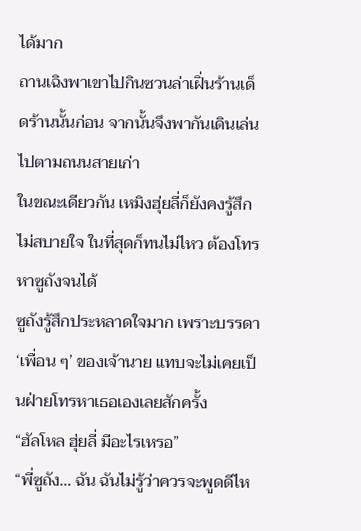ได้มาก
ถานเฉิงพาเขาไปกินซวนล่าเฝิ่นร้านเด็ดร้านนั้นก่อน จากนั้นจึงพากันเดินเล่นไปตามถนนสายเก่า
ในขณะเดียวกัน เหมิงฮุ่ยลี่ก็ยังคงรู้สึกไม่สบายใจ ในที่สุดก็ทนไม่ไหว ต้องโทรหาซูถังจนได้
ซูถังรู้สึกประหลาดใจมาก เพราะบรรดา ‘เพื่อน ๆ’ ของเจ้านาย แทบจะไม่เคยเป็นฝ่ายโทรหาเธอเองเลยสักครั้ง
“ฮัลโหล ฮุ่ยลี่ มีอะไรเหรอ”
“พี่ซูถัง... ฉัน ฉันไม่รู้ว่าควรจะพูดดีไห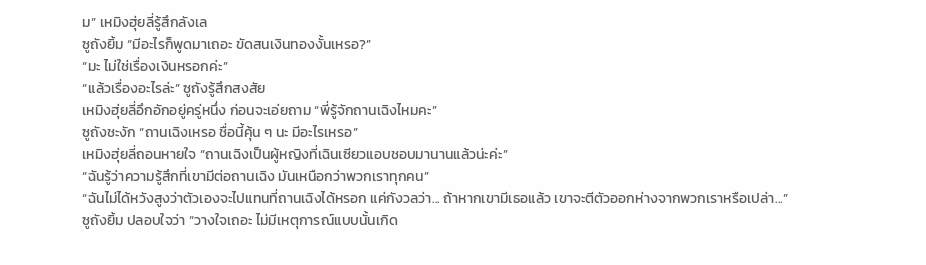ม” เหมิงฮุ่ยลี่รู้สึกลังเล
ซูถังยิ้ม “มีอะไรก็พูดมาเถอะ ขัดสนเงินทองงั้นเหรอ?”
“มะ ไม่ใช่เรื่องเงินหรอกค่ะ”
“แล้วเรื่องอะไรล่ะ” ซูถังรู้สึกสงสัย
เหมิงฮุ่ยลี่อึกอักอยู่ครู่หนึ่ง ก่อนจะเอ่ยถาม “พี่รู้จักถานเฉิงไหมคะ”
ซูถังชะงัก “ถานเฉิงเหรอ ชื่อนี้คุ้น ๆ นะ มีอะไรเหรอ”
เหมิงฮุ่ยลี่ถอนหายใจ “ถานเฉิงเป็นผู้หญิงที่เฉินเซียวแอบชอบมานานแล้วน่ะค่ะ”
“ฉันรู้ว่าความรู้สึกที่เขามีต่อถานเฉิง มันเหนือกว่าพวกเราทุกคน”
“ฉันไม่ได้หวังสูงว่าตัวเองจะไปแทนที่ถานเฉิงได้หรอก แค่กังวลว่า... ถ้าหากเขามีเธอแล้ว เขาจะตีตัวออกห่างจากพวกเราหรือเปล่า...”
ซูถังยิ้ม ปลอบใจว่า “วางใจเถอะ ไม่มีเหตุการณ์แบบนั้นเกิด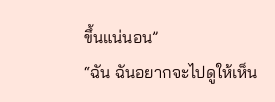ขึ้นแน่นอน”
“ฉัน ฉันอยากจะไปดูให้เห็น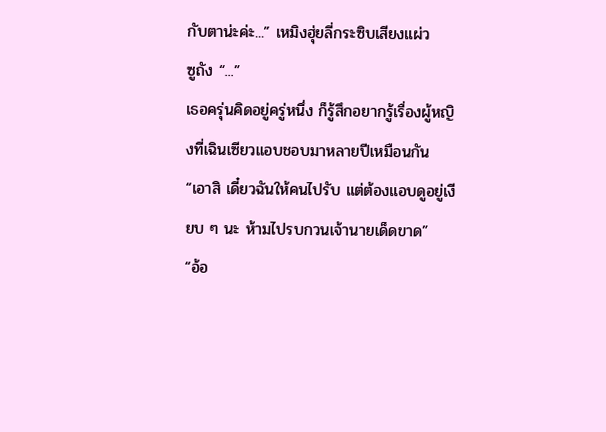กับตาน่ะค่ะ...” เหมิงฮุ่ยลี่กระซิบเสียงแผ่ว
ซูถัง “...”
เธอครุ่นคิดอยู่ครู่หนึ่ง ก็รู้สึกอยากรู้เรื่องผู้หญิงที่เฉินเซียวแอบชอบมาหลายปีเหมือนกัน
“เอาสิ เดี๋ยวฉันให้คนไปรับ แต่ต้องแอบดูอยู่เงียบ ๆ นะ ห้ามไปรบกวนเจ้านายเด็ดขาด”
“อ้อ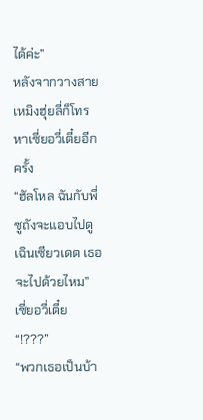ได้ค่ะ”
หลังจากวางสาย เหมิงฮุ่ยลี่ก็โทรหาเซี่ยอวี่เตี๋ยอีกครั้ง
“ฮัลโหล ฉันกับพี่ซูถังจะแอบไปดูเฉินเซียวเดต เธอจะไปด้วยไหม”
เซี่ยอวี่เตี๋ย “!???”
“พวกเธอเป็นบ้า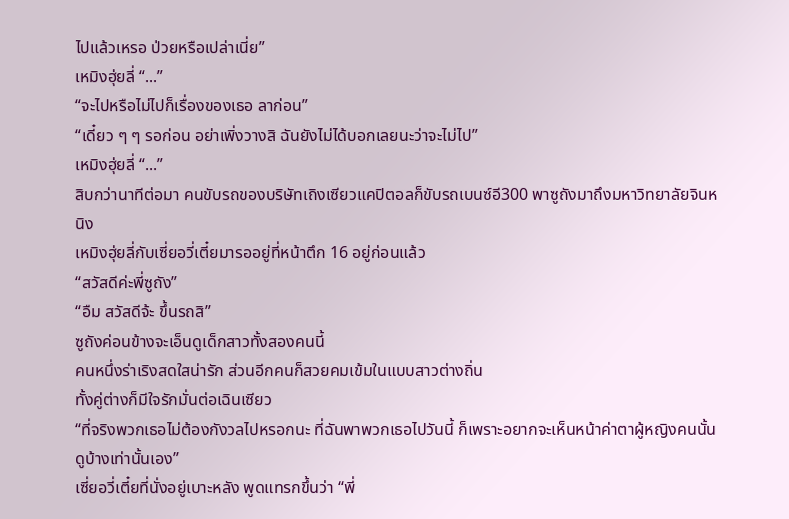ไปแล้วเหรอ ป่วยหรือเปล่าเนี่ย”
เหมิงฮุ่ยลี่ “...”
“จะไปหรือไม่ไปก็เรื่องของเธอ ลาก่อน”
“เดี๋ยว ๆ ๆ รอก่อน อย่าเพิ่งวางสิ ฉันยังไม่ได้บอกเลยนะว่าจะไม่ไป”
เหมิงฮุ่ยลี่ “...”
สิบกว่านาทีต่อมา คนขับรถของบริษัทเถิงเซียวแคปิตอลก็ขับรถเบนซ์อี300 พาซูถังมาถึงมหาวิทยาลัยจินหนิง
เหมิงฮุ่ยลี่กับเซี่ยอวี่เตี๋ยมารออยู่ที่หน้าตึก 16 อยู่ก่อนแล้ว
“สวัสดีค่ะพี่ซูถัง”
“อืม สวัสดีจ้ะ ขึ้นรถสิ”
ซูถังค่อนข้างจะเอ็นดูเด็กสาวทั้งสองคนนี้
คนหนึ่งร่าเริงสดใสน่ารัก ส่วนอีกคนก็สวยคมเข้มในแบบสาวต่างถิ่น
ทั้งคู่ต่างก็มีใจรักมั่นต่อเฉินเซียว
“ที่จริงพวกเธอไม่ต้องกังวลไปหรอกนะ ที่ฉันพาพวกเธอไปวันนี้ ก็เพราะอยากจะเห็นหน้าค่าตาผู้หญิงคนนั้นดูบ้างเท่านั้นเอง”
เซี่ยอวี่เตี๋ยที่นั่งอยู่เบาะหลัง พูดแทรกขึ้นว่า “พี่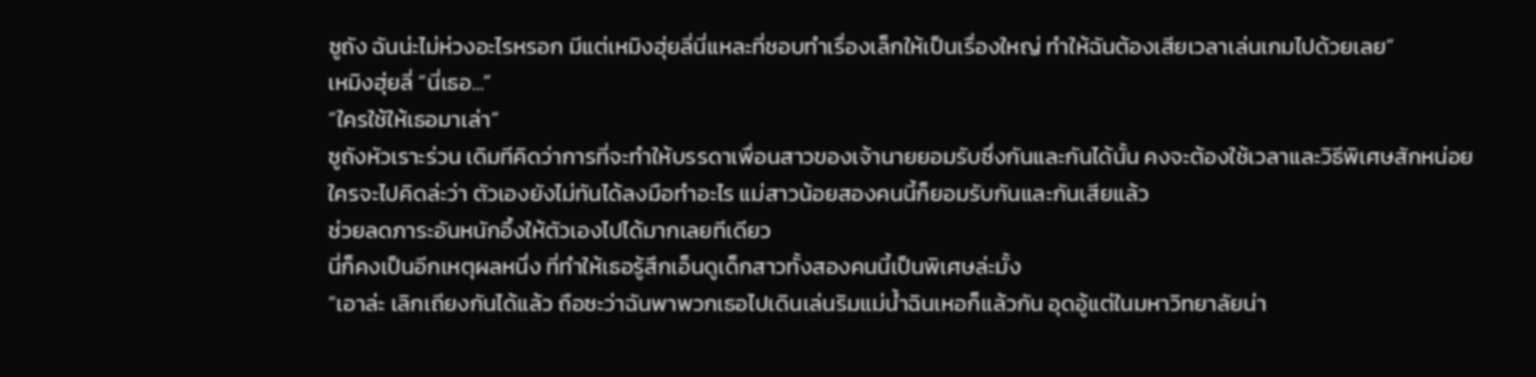ซูถัง ฉันน่ะไม่ห่วงอะไรหรอก มีแต่เหมิงฮุ่ยลี่นี่แหละที่ชอบทำเรื่องเล็กให้เป็นเรื่องใหญ่ ทำให้ฉันต้องเสียเวลาเล่นเกมไปด้วยเลย”
เหมิงฮุ่ยลี่ “นี่เธอ...”
“ใครใช้ให้เธอมาเล่า”
ซูถังหัวเราะร่วน เดิมทีคิดว่าการที่จะทำให้บรรดาเพื่อนสาวของเจ้านายยอมรับซึ่งกันและกันได้นั้น คงจะต้องใช้เวลาและวิธีพิเศษสักหน่อย
ใครจะไปคิดล่ะว่า ตัวเองยังไม่ทันได้ลงมือทำอะไร แม่สาวน้อยสองคนนี้ก็ยอมรับกันและกันเสียแล้ว
ช่วยลดภาระอันหนักอึ้งให้ตัวเองไปได้มากเลยทีเดียว
นี่ก็คงเป็นอีกเหตุผลหนึ่ง ที่ทำให้เธอรู้สึกเอ็นดูเด็กสาวทั้งสองคนนี้เป็นพิเศษล่ะมั้ง
“เอาล่ะ เลิกเถียงกันได้แล้ว ถือซะว่าฉันพาพวกเธอไปเดินเล่นริมแม่น้ำฉินเหอก็แล้วกัน อุดอู้แต่ในมหาวิทยาลัยน่า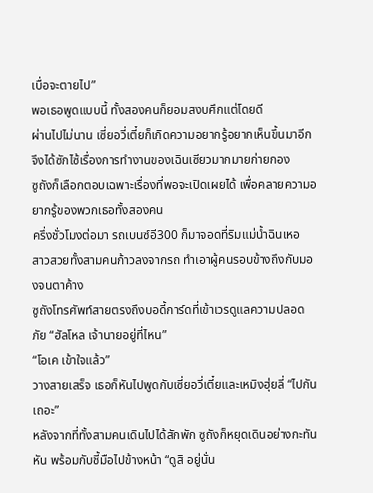เบื่อจะตายไป”
พอเธอพูดแบบนี้ ทั้งสองคนก็ยอมสงบศึกแต่โดยดี
ผ่านไปไม่นาน เซี่ยอวี่เตี๋ยก็เกิดความอยากรู้อยากเห็นขึ้นมาอีก จึงได้ซักไซ้เรื่องการทำงานของเฉินเซียวมากมายก่ายกอง
ซูถังก็เลือกตอบเฉพาะเรื่องที่พอจะเปิดเผยได้ เพื่อคลายความอยากรู้ของพวกเธอทั้งสองคน
ครึ่งชั่วโมงต่อมา รถเบนซ์อี300 ก็มาจอดที่ริมแม่น้ำฉินเหอ
สาวสวยทั้งสามคนก้าวลงจากรถ ทำเอาผู้คนรอบข้างถึงกับมองจนตาค้าง
ซูถังโทรศัพท์สายตรงถึงบอดี้การ์ดที่เข้าเวรดูแลความปลอดภัย “ฮัลโหล เจ้านายอยู่ที่ไหน”
“โอเค เข้าใจแล้ว”
วางสายเสร็จ เธอก็หันไปพูดกับเซี่ยอวี่เตี๋ยและเหมิงฮุ่ยลี่ “ไปกันเถอะ”
หลังจากที่ทั้งสามคนเดินไปได้สักพัก ซูถังก็หยุดเดินอย่างกะทันหัน พร้อมกับชี้มือไปข้างหน้า “ดูสิ อยู่นั่น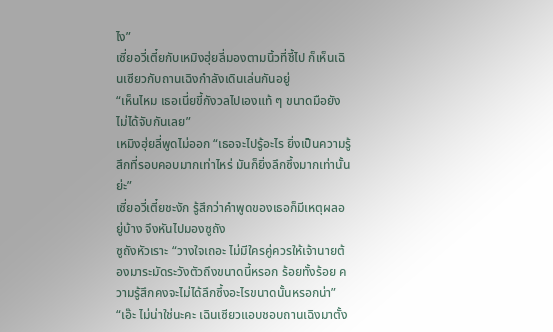ไง”
เซี่ยอวี่เตี๋ยกับเหมิงฮุ่ยลี่มองตามนิ้วที่ชี้ไป ก็เห็นเฉินเซียวกับถานเฉิงกำลังเดินเล่นกันอยู่
“เห็นไหม เธอเนี่ยขี้กังวลไปเองแท้ ๆ ขนาดมือยังไม่ได้จับกันเลย”
เหมิงฮุ่ยลี่พูดไม่ออก “เธอจะไปรู้อะไร ยิ่งเป็นความรู้สึกที่รอบคอบมากเท่าไหร่ มันก็ยิ่งลึกซึ้งมากเท่านั้นย่ะ”
เซี่ยอวี่เตี๋ยชะงัก รู้สึกว่าคำพูดของเธอก็มีเหตุผลอยู่บ้าง จึงหันไปมองซูถัง
ซูถังหัวเราะ “วางใจเถอะ ไม่มีใครคู่ควรให้เจ้านายต้องมาระมัดระวังตัวถึงขนาดนี้หรอก ร้อยทั้งร้อย ความรู้สึกคงจะไม่ได้ลึกซึ้งอะไรขนาดนั้นหรอกน่า”
“เอ๊ะ ไม่น่าใช่นะคะ เฉินเซียวแอบชอบถานเฉิงมาตั้ง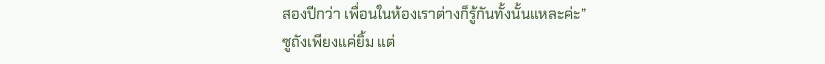สองปีกว่า เพื่อนในห้องเราต่างก็รู้กันทั้งนั้นแหละค่ะ”
ซูถังเพียงแค่ยิ้ม แต่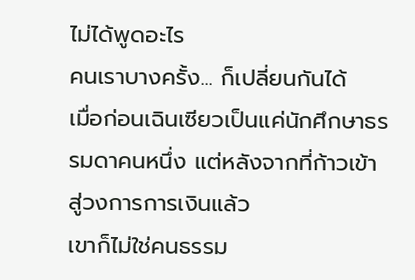ไม่ได้พูดอะไร
คนเราบางครั้ง... ก็เปลี่ยนกันได้
เมื่อก่อนเฉินเซียวเป็นแค่นักศึกษาธรรมดาคนหนึ่ง แต่หลังจากที่ก้าวเข้าสู่วงการการเงินแล้ว
เขาก็ไม่ใช่คนธรรม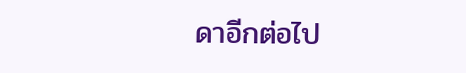ดาอีกต่อไป